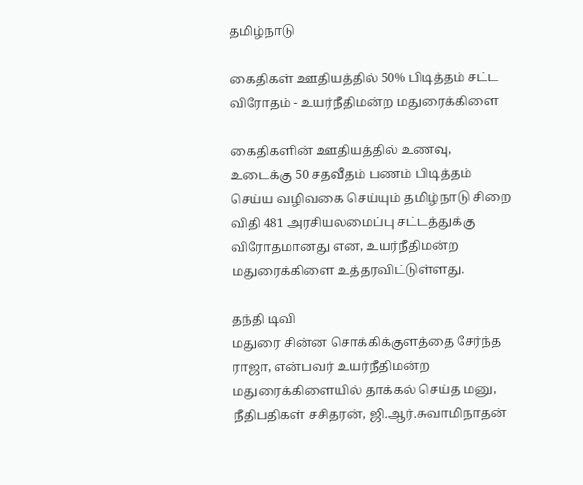தமிழ்நாடு

கைதிகள் ஊதியத்தில் 50% பிடித்தம் சட்ட விரோதம் - உயர்நீதிமன்ற மதுரைக்கிளை

கைதிகளின் ஊதியத்தில் உணவு, உடைக்கு 50 சதவீதம் பணம் பிடித்தம் செய்ய வழிவகை செய்யும் தமிழ்நாடு சிறை விதி 481 அரசியலமைப்பு சட்டத்துக்கு விரோதமானது என, உயர்நீதிமன்ற மதுரைக்கிளை உத்தரவிட்டுள்ளது.

தந்தி டிவி
மதுரை சின்ன சொக்கிக்குளத்தை சேர்ந்த ராஜா, என்பவர் உயர்நீதிமன்ற மதுரைக்கிளையில் தாக்கல் செய்த மனு, நீதிபதிகள் சசிதரன், ஜி.ஆர்.சுவாமிநாதன்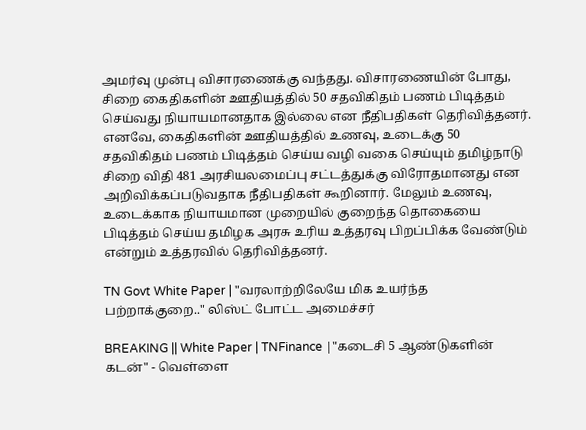அமர்வு முன்பு விசாரணைக்கு வந்தது. விசாரணையின் போது, சிறை கைதிகளின் ஊதியத்தில் 50 சதவிகிதம் பணம் பிடித்தம் செய்வது நியாயமானதாக இல்லை என நீதிபதிகள் தெரிவித்தனர். எனவே, கைதிகளின் ஊதியத்தில் உணவு, உடைக்கு 50 சதவிகிதம் பணம் பிடித்தம் செய்ய வழி வகை செய்யும் தமிழ்நாடு சிறை விதி 481 அரசியலமைப்பு சட்டத்துக்கு விரோதமானது என அறிவிக்கப்படுவதாக நீதிபதிகள் கூறினார். மேலும் உணவு, உடைக்காக நியாயமான முறையில் குறைந்த தொகையை பிடித்தம் செய்ய தமிழக அரசு உரிய உத்தரவு பிறப்பிக்க வேண்டும் என்றும் உத்தரவில் தெரிவித்தனர்.

TN Govt White Paper | "வரலாற்றிலேயே மிக உயர்ந்த பற்றாக்குறை.." லிஸ்ட் போட்ட அமைச்சர்

BREAKING || White Paper | TNFinance |"கடைசி 5 ஆண்டுகளின் கடன்" - வெள்ளை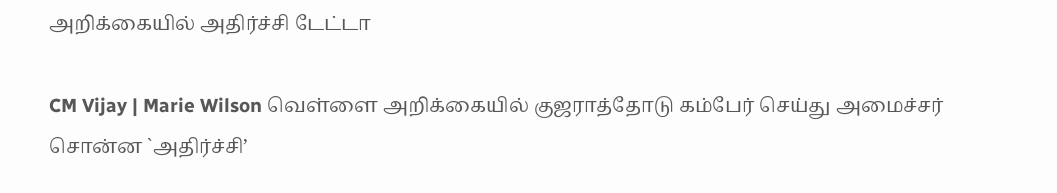அறிக்கையில் அதிர்ச்சி டேட்டா

CM Vijay | Marie Wilson வெள்ளை அறிக்கையில் குஜராத்தோடு கம்பேர் செய்து அமைச்சர் சொன்ன `அதிர்ச்சி’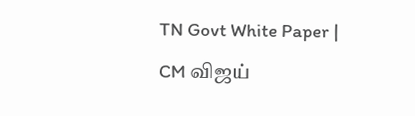TN Govt White Paper | CM விஜய்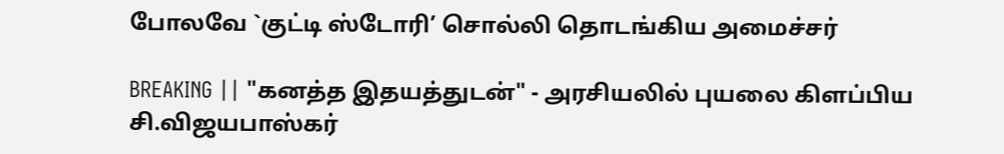போலவே `குட்டி ஸ்டோரி’ சொல்லி தொடங்கிய அமைச்சர்

BREAKING || "கனத்த இதயத்துடன்" - அரசியலில் புயலை கிளப்பிய சி.விஜயபாஸ்கர்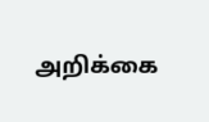அறிக்கை